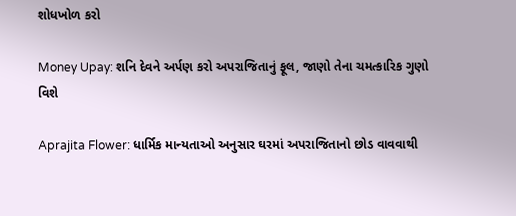શોધખોળ કરો

Money Upay: શનિ દેવને અર્પણ કરો અપરાજિતાનું ફૂલ, જાણો તેના ચમત્કારિક ગુણો વિશે

Aprajita Flower: ધાર્મિક માન્યતાઓ અનુસાર ઘરમાં અપરાજિતાનો છોડ વાવવાથી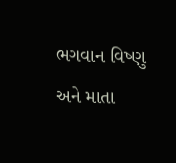ભગવાન વિષ્ણુ અને માતા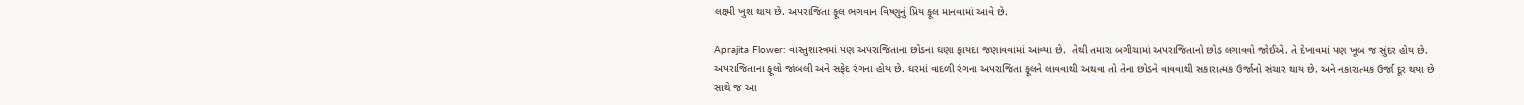લક્ષ્મી ખુશ થાય છે. અપરાજિતા ફૂલ ભગવાન વિષ્ણુનું પ્રિય ફૂલ માનવામાં આવે છે.

Aprajita Flower: વાસ્તુશાસ્ત્રમાં પણ અપરાજિતાના છોડના ઘણા ફાયદા જણાવવામાં આવ્યા છે.  તેથી તમારા બગીચામાં અપરાજિતાનો છોડ લગાવવો જોઈએ. તે દેખાવમાં પણ ખૂબ જ સુંદર હોય છે. અપરાજિતાના ફૂલો જાંબલી અને સફેદ રંગના હોય છે. ઘરમાં વાદળી રંગના અપરાજિતા ફૂલને લાવવાથી અથવા તો તેના છોડને વાવવાથી સકારાત્મક ઉર્જાનો સંચાર થાય છે. અને નકારાત્મક ઉર્જા દૂર થયા છે સાથે જ આ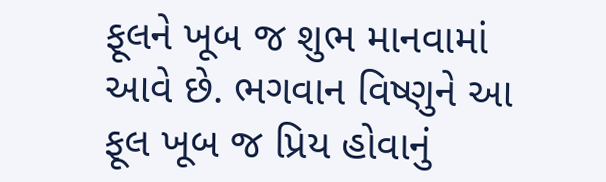ફૂલને ખૂબ જ શુભ માનવામાં આવે છે. ભગવાન વિષ્ણુને આ ફૂલ ખૂબ જ પ્રિય હોવાનું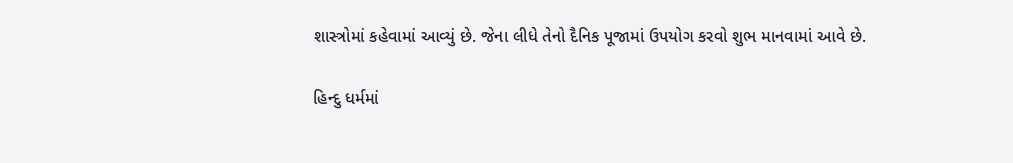શાસ્ત્રોમાં કહેવામાં આવ્યું છે. જેના લીધે તેનો દૈનિક પૂજામાં ઉપયોગ કરવો શુભ માનવામાં આવે છે.

હિન્દુ ધર્મમાં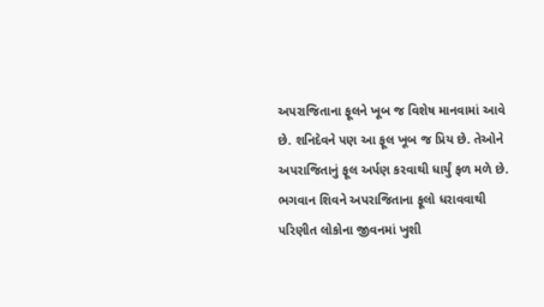અપરાજિતાના ફૂલને ખૂબ જ વિશેષ માનવામાં આવે છે. શનિદેવને પણ આ ફૂલ ખૂબ જ પ્રિય છે. તેઓને અપરાજિતાનું ફૂલ અર્પણ કરવાથી ધાર્યું ફળ મળે છે. ભગવાન શિવને અપરાજિતાના ફૂલો ધરાવવાથી પરિણીત લોકોના જીવનમાં ખુશી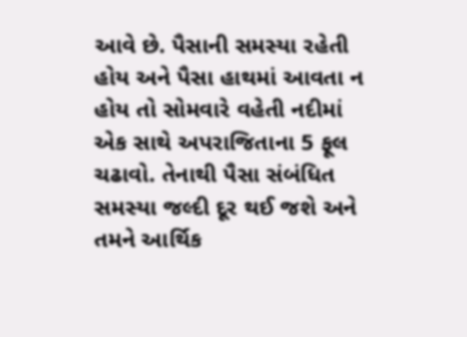આવે છે. પૈસાની સમસ્યા રહેતી હોય અને પૈસા હાથમાં આવતા ન હોય તો સોમવારે વહેતી નદીમાં એક સાથે અપરાજિતાના 5 ફૂલ ચઢાવો. તેનાથી પૈસા સંબંધિત સમસ્યા જલ્દી દૂર થઈ જશે અને તમને આર્થિક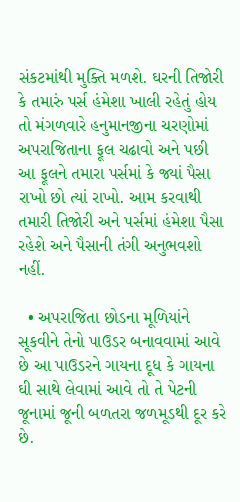સંકટમાંથી મુક્તિ મળશે. ઘરની તિજોરી કે તમારું પર્સ હંમેશા ખાલી રહેતું હોય તો મંગળવારે હનુમાનજીના ચરણોમાં અપરાજિતાના ફૂલ ચઢાવો અને પછી આ ફૂલને તમારા પર્સમાં કે જ્યાં પૈસા રાખો છો ત્યાં રાખો. આમ કરવાથી તમારી તિજોરી અને પર્સમાં હંમેશા પૈસા રહેશે અને પૈસાની તંગી અનુભવશો નહીં.

  • અપરાજિતા છોડના મૂળિયાંને સૂકવીને તેનો પાઉડર બનાવવામાં આવે છે આ પાઉડરને ગાયના દૂધ કે ગાયના ઘી સાથે લેવામાં આવે તો તે પેટની જૂનામાં જૂની બળતરા જળમૂડથી દૂર કરે છે.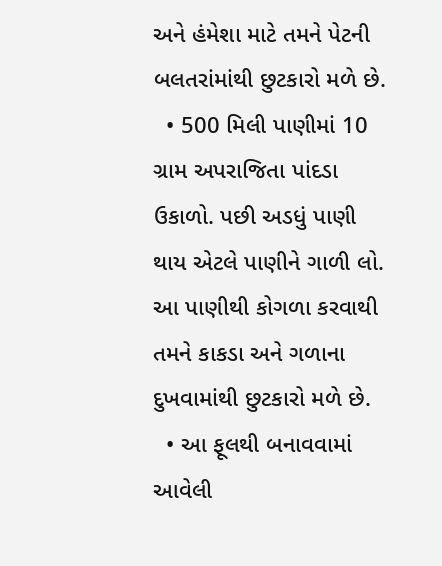અને હંમેશા માટે તમને પેટની બલતરાંમાંથી છુટકારો મળે છે.
  • 500 મિલી પાણીમાં 10 ગ્રામ અપરાજિતા પાંદડા ઉકાળો. પછી અડધું પાણી થાય એટલે પાણીને ગાળી લો. આ પાણીથી કોગળા કરવાથી તમને કાકડા અને ગળાના દુખવામાંથી છુટકારો મળે છે.
  • આ ફૂલથી બનાવવામાં આવેલી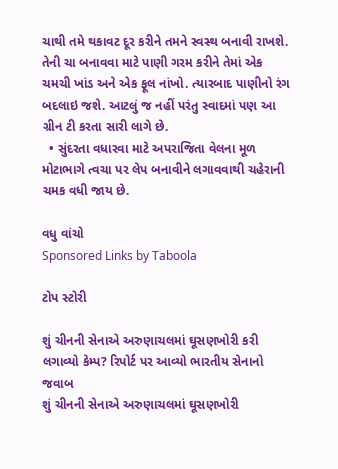ચાથી તમે થકાવટ દૂર કરીને તમને સ્વસ્થ બનાવી રાખશે. તેની ચા બનાવવા માટે પાણી ગરમ કરીને તેમાં એક ચમચી ખાંડ અને એક ફૂલ નાંખો. ત્યારબાદ પાણીનો રંગ બદલાઇ જશે. આટલું જ નહીં પરંતુ સ્વાદમાં પણ આ ગ્રીન ટી કરતા સારી લાગે છે.
  • સુંદરતા વધારવા માટે અપરાજિતા વેલના મૂળ મોટાભાગે ત્વચા પર લેપ બનાવીને લગાવવાથી ચહેરાની ચમક વધી જાય છે.

વધુ વાંચો
Sponsored Links by Taboola

ટોપ સ્ટોરી

શું ચીનની સેનાએ અરુણાચલમાં ઘૂસણખોરી કરી લગાવ્યો કેમ્પ? રિપોર્ટ પર આવ્યો ભારતીય સેનાનો જવાબ
શું ચીનની સેનાએ અરુણાચલમાં ઘૂસણખોરી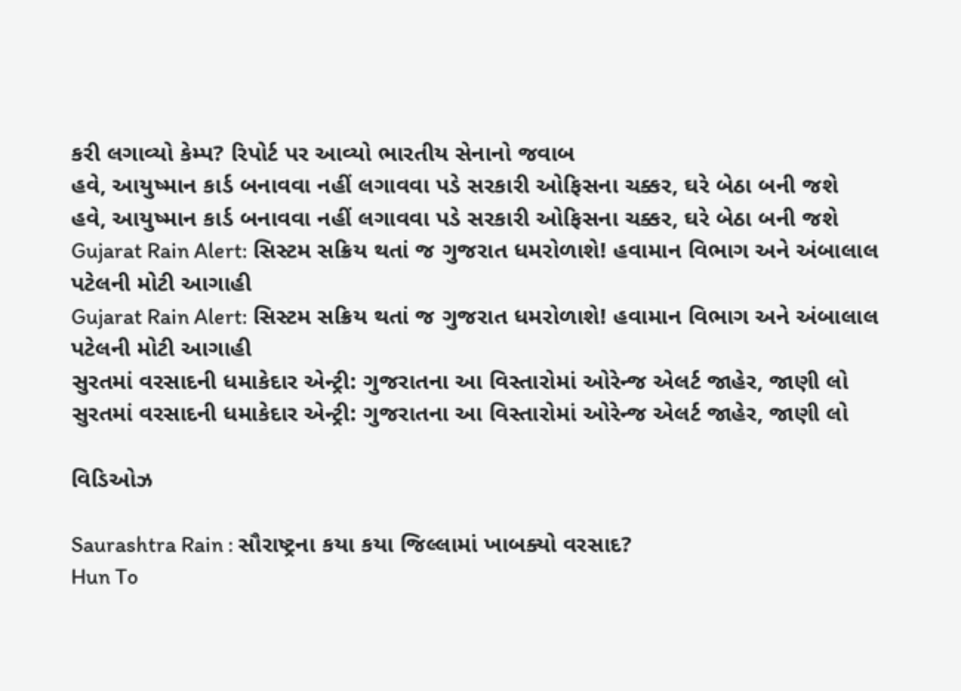કરી લગાવ્યો કેમ્પ? રિપોર્ટ પર આવ્યો ભારતીય સેનાનો જવાબ
હવે, આયુષ્માન કાર્ડ બનાવવા નહીં લગાવવા પડે સરકારી ઓફિસના ચક્કર, ઘરે બેઠા બની જશે
હવે, આયુષ્માન કાર્ડ બનાવવા નહીં લગાવવા પડે સરકારી ઓફિસના ચક્કર, ઘરે બેઠા બની જશે
Gujarat Rain Alert: સિસ્ટમ સક્રિય થતાં જ ગુજરાત ધમરોળાશે! હવામાન વિભાગ અને અંબાલાલ પટેલની મોટી આગાહી
Gujarat Rain Alert: સિસ્ટમ સક્રિય થતાં જ ગુજરાત ધમરોળાશે! હવામાન વિભાગ અને અંબાલાલ પટેલની મોટી આગાહી
સુરતમાં વરસાદની ધમાકેદાર એન્ટ્રી: ગુજરાતના આ વિસ્તારોમાં ઓરેન્જ એલર્ટ જાહેર, જાણી લો
સુરતમાં વરસાદની ધમાકેદાર એન્ટ્રી: ગુજરાતના આ વિસ્તારોમાં ઓરેન્જ એલર્ટ જાહેર, જાણી લો

વિડિઓઝ

Saurashtra Rain : સૌરાષ્ટ્રના કયા કયા જિલ્લામાં ખાબક્યો વરસાદ?
Hun To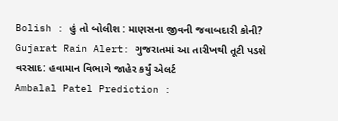Bolish : હું તો બોલીશ : માણસના જીવની જવાબદારી કોની?
Gujarat Rain Alert: ગુજરાતમાં આ તારીખથી તૂટી પડશે વરસાદ: હવામાન વિભાગે જાહેર કર્યું એલર્ટ
Ambalal Patel Prediction :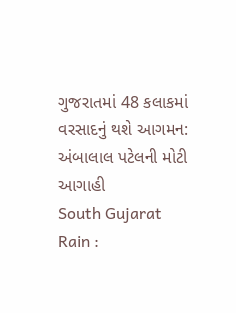ગુજરાતમાં 48 કલાકમાં વરસાદનું થશે આગમન: અંબાલાલ પટેલની મોટી આગાહી
South Gujarat Rain :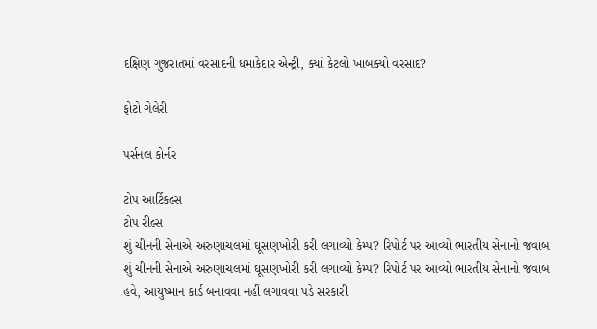દક્ષિણ ગુજરાતમાં વરસાદની ધમાકેદાર એન્ટ્રી, ક્યાં કેટલો ખાબક્યો વરસાદ?

ફોટો ગેલેરી

પર્સનલ કોર્નર

ટોપ આર્ટિકલ્સ
ટોપ રીલ્સ
શું ચીનની સેનાએ અરુણાચલમાં ઘૂસણખોરી કરી લગાવ્યો કેમ્પ? રિપોર્ટ પર આવ્યો ભારતીય સેનાનો જવાબ
શું ચીનની સેનાએ અરુણાચલમાં ઘૂસણખોરી કરી લગાવ્યો કેમ્પ? રિપોર્ટ પર આવ્યો ભારતીય સેનાનો જવાબ
હવે, આયુષ્માન કાર્ડ બનાવવા નહીં લગાવવા પડે સરકારી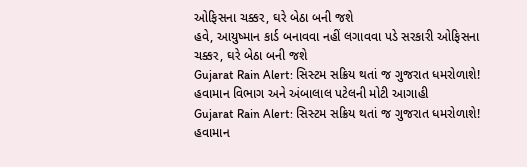ઓફિસના ચક્કર, ઘરે બેઠા બની જશે
હવે, આયુષ્માન કાર્ડ બનાવવા નહીં લગાવવા પડે સરકારી ઓફિસના ચક્કર, ઘરે બેઠા બની જશે
Gujarat Rain Alert: સિસ્ટમ સક્રિય થતાં જ ગુજરાત ધમરોળાશે! હવામાન વિભાગ અને અંબાલાલ પટેલની મોટી આગાહી
Gujarat Rain Alert: સિસ્ટમ સક્રિય થતાં જ ગુજરાત ધમરોળાશે! હવામાન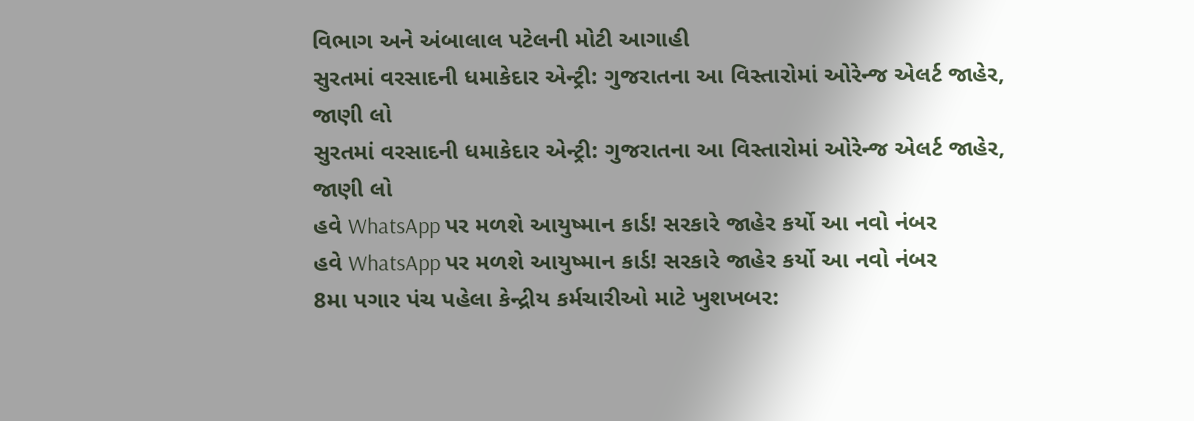વિભાગ અને અંબાલાલ પટેલની મોટી આગાહી
સુરતમાં વરસાદની ધમાકેદાર એન્ટ્રી: ગુજરાતના આ વિસ્તારોમાં ઓરેન્જ એલર્ટ જાહેર, જાણી લો
સુરતમાં વરસાદની ધમાકેદાર એન્ટ્રી: ગુજરાતના આ વિસ્તારોમાં ઓરેન્જ એલર્ટ જાહેર, જાણી લો
હવે WhatsApp પર મળશે આયુષ્માન કાર્ડ! સરકારે જાહેર કર્યો આ નવો નંબર
હવે WhatsApp પર મળશે આયુષ્માન કાર્ડ! સરકારે જાહેર કર્યો આ નવો નંબર
8મા પગાર પંચ પહેલા કેન્દ્રીય કર્મચારીઓ માટે ખુશખબર: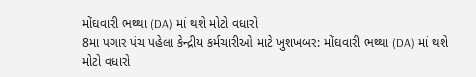મોંઘવારી ભથ્થા (DA) માં થશે મોટો વધારો
8મા પગાર પંચ પહેલા કેન્દ્રીય કર્મચારીઓ માટે ખુશખબર: મોંઘવારી ભથ્થા (DA) માં થશે મોટો વધારો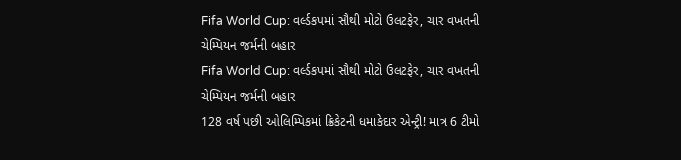Fifa World Cup: વર્લ્ડકપમાં સૌથી મોટો ઉલટફેર, ચાર વખતની ચેમ્પિયન જર્મની બહાર
Fifa World Cup: વર્લ્ડકપમાં સૌથી મોટો ઉલટફેર, ચાર વખતની ચેમ્પિયન જર્મની બહાર
128 વર્ષ પછી ઓલિમ્પિકમાં ક્રિકેટની ધમાકેદાર એન્ટ્રી! માત્ર 6 ટીમો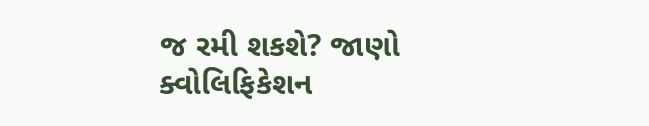જ રમી શકશે? જાણો ક્વોલિફિકેશન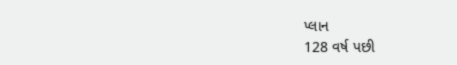પ્લાન
128 વર્ષ પછી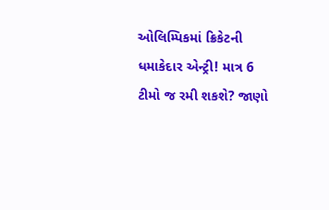ઓલિમ્પિકમાં ક્રિકેટની ધમાકેદાર એન્ટ્રી! માત્ર 6 ટીમો જ રમી શકશે? જાણો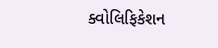ક્વોલિફિકેશન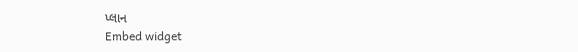પ્લાન
Embed widget